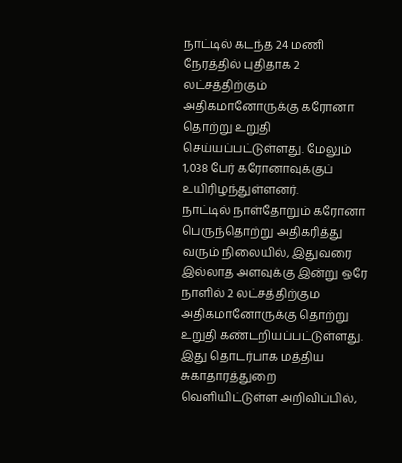நாட்டில் கடந்த 24 மணி நேரத்தில் புதிதாக 2 லட்சத்திற்கும் அதிகமானோருக்கு கரோனா தொற்று உறுதி செய்யப்பட்டுள்ளது. மேலும் 1,038 பேர் கரோனாவுக்குப் உயிரிழந்துள்ளனர்.
நாட்டில் நாள்தோறும் கரோனா பெருந்தொற்று அதிகரித்து வரும் நிலையில், இதுவரை இல்லாத அளவுக்கு இன்று ஒரே நாளில் 2 லட்சத்திற்கும அதிகமானோருக்கு தொற்று உறுதி கண்டறியப்பட்டுள்ளது.
இது தொடர்பாக மத்திய சுகாதாரத்துறை வெளியிட்டுள்ள அறிவிப்பில்,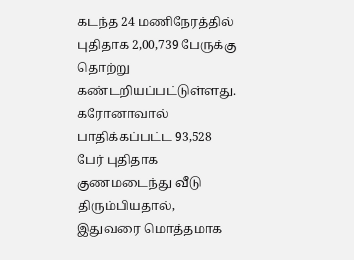கடந்த 24 மணிநேரத்தில் புதிதாக 2,00,739 பேருக்கு தொற்று கண்டறியப்பட்டுள்ளது.
கரோனாவால் பாதிக்கப்பட்ட 93,528 பேர் புதிதாக குணமடைந்து வீடு திரும்பியதால், இதுவரை மொத்தமாக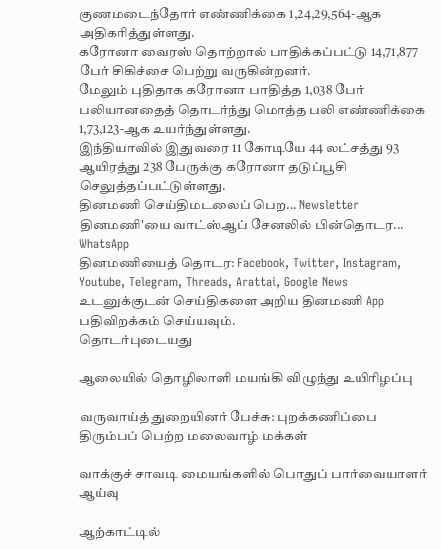குணமடைந்தோர் எண்ணிக்கை 1,24,29,564-ஆக அதிகரித்துள்ளது.
கரோனா வைரஸ் தொற்றால் பாதிக்கப்பட்டு 14,71,877 பேர் சிகிச்சை பெற்று வருகின்றனர்.
மேலும் புதிதாக கரோனா பாதித்த 1,038 பேர் பலியானதைத் தொடர்ந்து மொத்த பலி எண்ணிக்கை 1,73,123-ஆக உயர்ந்துள்ளது.
இந்தியாவில் இதுவரை 11 கோடியே 44 லட்சத்து 93 ஆயிரத்து 238 பேருக்கு கரோனா தடுப்பூசி செலுத்தப்பட்டுள்ளது.
தினமணி செய்திமடலைப் பெற... Newsletter
தினமணி'யை வாட்ஸ்ஆப் சேனலில் பின்தொடர... WhatsApp
தினமணியைத் தொடர: Facebook, Twitter, Instagram, Youtube, Telegram, Threads, Arattai, Google News
உடனுக்குடன் செய்திகளை அறிய தினமணி App பதிவிறக்கம் செய்யவும்.
தொடர்புடையது

ஆலையில் தொழிலாளி மயங்கி விழுந்து உயிரிழப்பு

வருவாய்த் துறையினர் பேச்சு: புறக்கணிப்பை திரும்பப் பெற்ற மலைவாழ் மக்கள்

வாக்குச் சாவடி மையங்களில் பொதுப் பார்வையாளர் ஆய்வு

ஆற்காட்டில்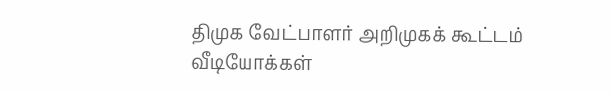திமுக வேட்பாளர் அறிமுகக் கூட்டம்
வீடியோக்கள்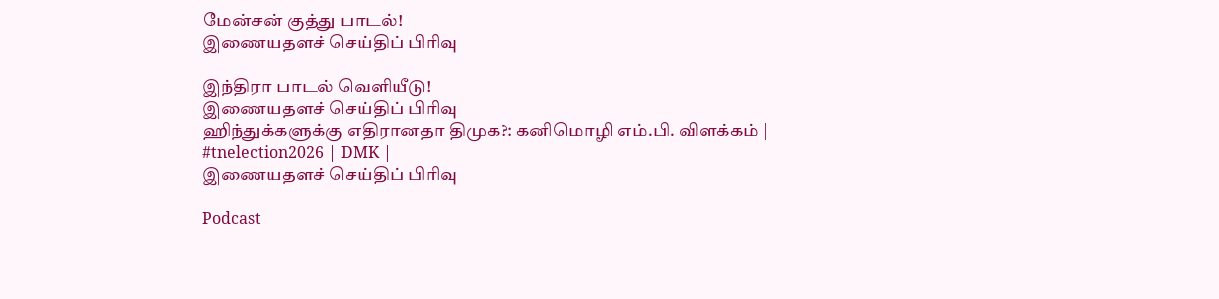மேன்சன் குத்து பாடல்!
இணையதளச் செய்திப் பிரிவு

இந்திரா பாடல் வெளியீடு!
இணையதளச் செய்திப் பிரிவு
ஹிந்துக்களுக்கு எதிரானதா திமுக?: கனிமொழி எம்.பி. விளக்கம் | #tnelection2026 | DMK |
இணையதளச் செய்திப் பிரிவு

Podcast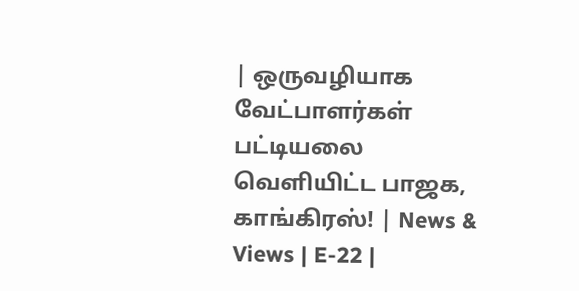| ஒருவழியாக வேட்பாளர்கள் பட்டியலை வெளியிட்ட பாஜக, காங்கிரஸ்! | News & Views | E-22 |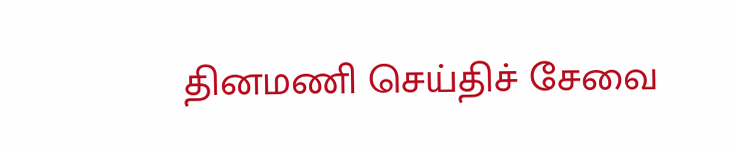தினமணி செய்திச் சேவை